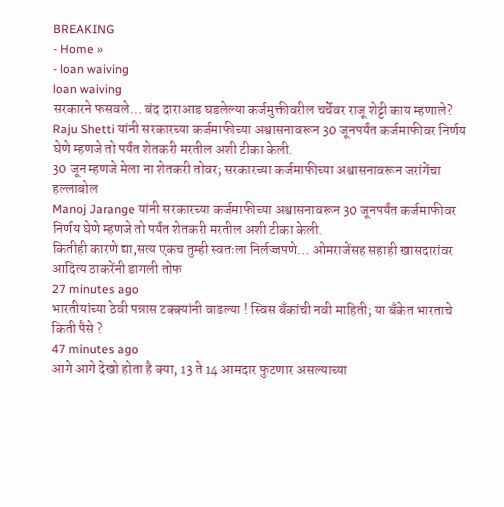BREAKING
- Home »
- loan waiving
loan waiving
सरकारने फसवले… बंद दाराआड घडलेल्या कर्जमुक्तीवरील चर्चेवर राजू शेट्टी काय म्हणाले?
Raju Shetti यांनी सरकारच्या कर्जमाफीच्या अश्वासनावरून 30 जूनपर्यंत कर्जमाफीवर निर्णय घेणे म्हणजे तो पर्यंत शेतकरी मरतील अशी टीका केली.
30 जून म्हणजे मेला ना शेतकरी तोवर; सरकारच्या कर्जमाफीच्या अश्वासनावरून जरांगेंचा हल्लाबोल
Manoj Jarange यांनी सरकारच्या कर्जमाफीच्या अश्वासनावरून 30 जूनपर्यंत कर्जमाफीवर निर्णय घेणे म्हणजे तो पर्यंत शेतकरी मरतील अशी टीका केली.
कितीही कारणे द्या,सत्य एकच तुम्ही स्वतःला निर्लज्जपणे… ओमराजेंसह सहाही खासदारांवर आदित्य ठाकरेंनी डागली तोफ
27 minutes ago
भारतीयांच्या ठेवी पन्नास टक्क्यांनी वाढल्या ! स्विस बँकांची नवी माहिती; या बँकेत भारताचे किती पैसे ?
47 minutes ago
आगे आगे देखो होता है क्या, 13 ते 14 आमदार फुटणार असल्याच्या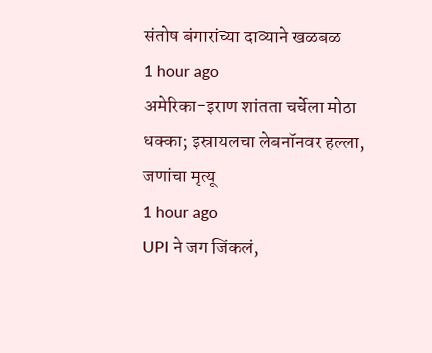संतोष बंगारांच्या दाव्याने खळबळ
1 hour ago
अमेरिका-इराण शांतता चर्चेला मोठा धक्का; इस्रायलचा लेबनॉनवर हल्ला, जणांचा मृत्यू
1 hour ago
UPI ने जग जिंकलं,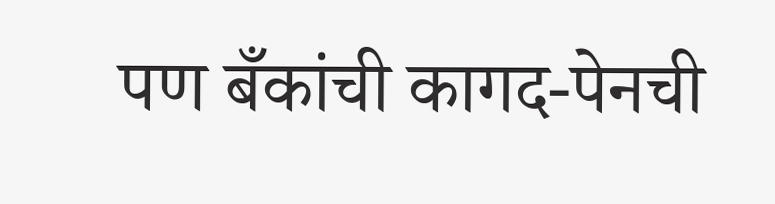पण बँकांची कागद-पेनची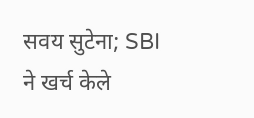सवय सुटेना; SBI ने खर्च केले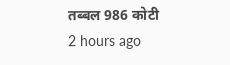तब्बल 986 कोटी
2 hours ago